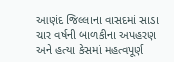આણંદ જિલ્લાના વાસદમાં સાડા ચાર વર્ષની બાળકીના અપહરણ અને હત્યા કેસમાં મહત્વપૂર્ણ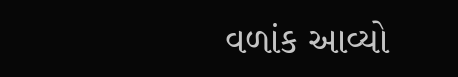વળાંક આવ્યો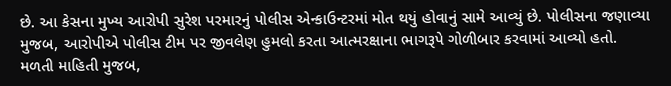છે. આ કેસના મુખ્ય આરોપી સુરેશ પરમારનું પોલીસ એન્કાઉન્ટરમાં મોત થયું હોવાનું સામે આવ્યું છે. પોલીસના જણાવ્યા મુજબ, આરોપીએ પોલીસ ટીમ પર જીવલેણ હુમલો કરતા આત્મરક્ષાના ભાગરૂપે ગોળીબાર કરવામાં આવ્યો હતો.
મળતી માહિતી મુજબ,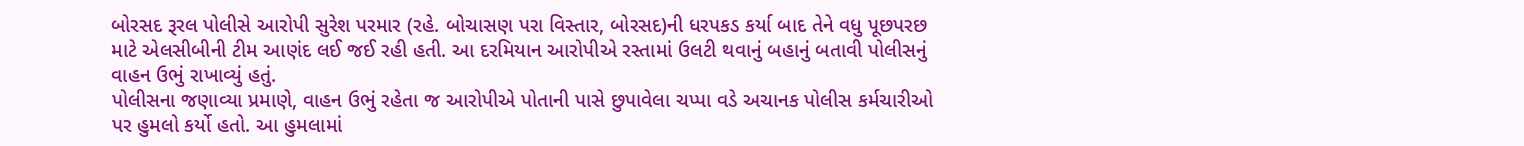બોરસદ રૂરલ પોલીસે આરોપી સુરેશ પરમાર (રહે. બોચાસણ પરા વિસ્તાર, બોરસદ)ની ધરપકડ કર્યા બાદ તેને વધુ પૂછપરછ માટે એલસીબીની ટીમ આણંદ લઈ જઈ રહી હતી. આ દરમિયાન આરોપીએ રસ્તામાં ઉલટી થવાનું બહાનું બતાવી પોલીસનું વાહન ઉભું રાખાવ્યું હતું.
પોલીસના જણાવ્યા પ્રમાણે, વાહન ઉભું રહેતા જ આરોપીએ પોતાની પાસે છુપાવેલા ચપ્પા વડે અચાનક પોલીસ કર્મચારીઓ પર હુમલો કર્યો હતો. આ હુમલામાં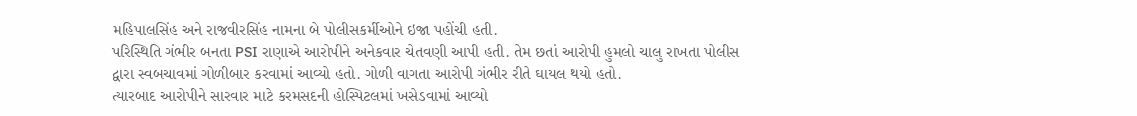મહિપાલસિંહ અને રાજવીરસિંહ નામના બે પોલીસકર્મીઓને ઇજા પહોંચી હતી.
પરિસ્થિતિ ગંભીર બનતા PSI રાણાએ આરોપીને અનેકવાર ચેતવણી આપી હતી. તેમ છતાં આરોપી હુમલો ચાલુ રાખતા પોલીસ દ્વારા સ્વબચાવમાં ગોળીબાર કરવામાં આવ્યો હતો. ગોળી વાગતા આરોપી ગંભીર રીતે ઘાયલ થયો હતો.
ત્યારબાદ આરોપીને સારવાર માટે કરમસદની હોસ્પિટલમાં ખસેડવામાં આવ્યો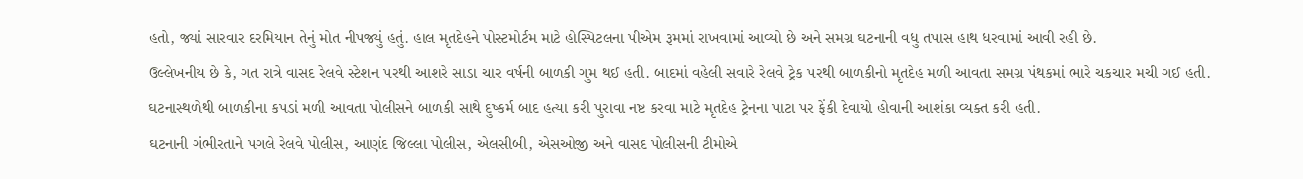હતો, જ્યાં સારવાર દરમિયાન તેનું મોત નીપજ્યું હતું. હાલ મૃતદેહને પોસ્ટમોર્ટમ માટે હોસ્પિટલના પીએમ રૂમમાં રાખવામાં આવ્યો છે અને સમગ્ર ઘટનાની વધુ તપાસ હાથ ધરવામાં આવી રહી છે.
ઉલ્લેખનીય છે કે, ગત રાત્રે વાસદ રેલવે સ્ટેશન પરથી આશરે સાડા ચાર વર્ષની બાળકી ગુમ થઈ હતી. બાદમાં વહેલી સવારે રેલવે ટ્રેક પરથી બાળકીનો મૃતદેહ મળી આવતા સમગ્ર પંથકમાં ભારે ચકચાર મચી ગઈ હતી.
ઘટનાસ્થળેથી બાળકીના કપડાં મળી આવતા પોલીસને બાળકી સાથે દુષ્કર્મ બાદ હત્યા કરી પુરાવા નષ્ટ કરવા માટે મૃતદેહ ટ્રેનના પાટા પર ફેંકી દેવાયો હોવાની આશંકા વ્યક્ત કરી હતી.
ઘટનાની ગંભીરતાને પગલે રેલવે પોલીસ, આણંદ જિલ્લા પોલીસ, એલસીબી, એસઓજી અને વાસદ પોલીસની ટીમોએ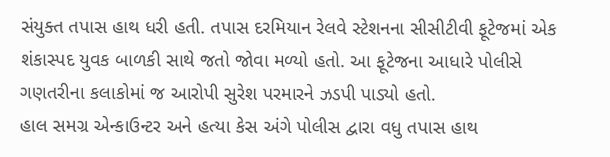સંયુક્ત તપાસ હાથ ધરી હતી. તપાસ દરમિયાન રેલવે સ્ટેશનના સીસીટીવી ફૂટેજમાં એક શંકાસ્પદ યુવક બાળકી સાથે જતો જોવા મળ્યો હતો. આ ફૂટેજના આધારે પોલીસે ગણતરીના કલાકોમાં જ આરોપી સુરેશ પરમારને ઝડપી પાડ્યો હતો.
હાલ સમગ્ર એન્કાઉન્ટર અને હત્યા કેસ અંગે પોલીસ દ્વારા વધુ તપાસ હાથ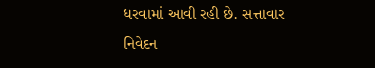ધરવામાં આવી રહી છે. સત્તાવાર નિવેદન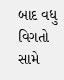બાદ વધુ વિગતો સામે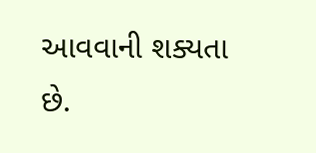આવવાની શક્યતા છે.